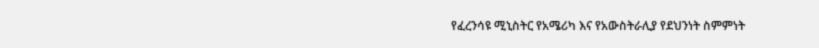የፈረንሳዩ ሚኒስትር የአሜሪካ እና የአውስትራሊያ የደህንነት ስምምነት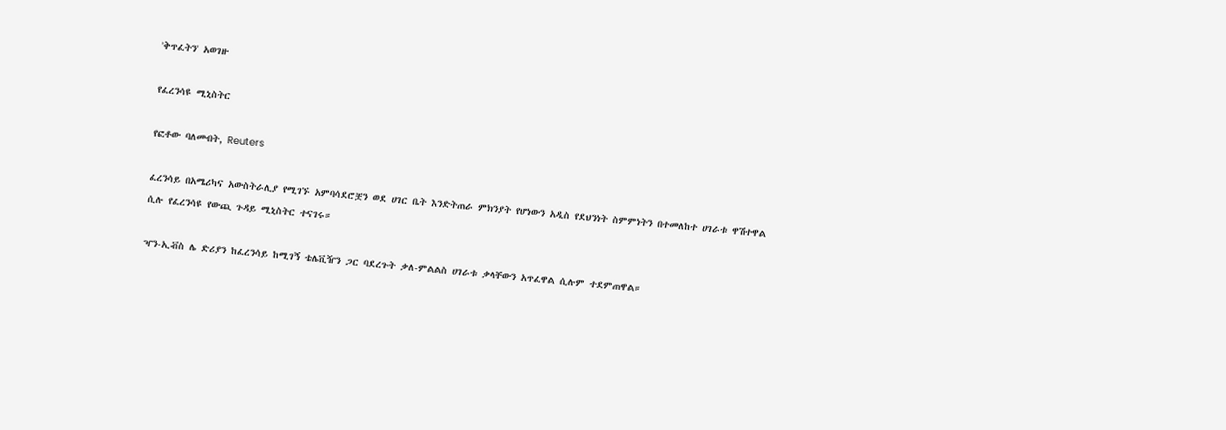'ቅጥፈትን' አወገዙ

የፈረንሳዩ ሚኒስትር

የፎቶው ባለመብት, Reuters

ፈረንሳይ በአሜሪካና አውስትራሊያ የሚገኙ አምባሳደሮቿን ወደ ሀገር ቤት እንድትጠራ ምክንያት የሆነውን አዲስ የደህንነት ስምምነትን በተመለከተ ሀገራቱ ዋሽተዋል ሲሉ የፈረንሳዩ የውጪ ጉዳይ ሚኒስትር ተናገሩ።

ዣን-ኢቭስ ሌ ድሪያን ከፈረንሳይ ከሚገኝ ቴሌቪዥን ጋር ባደረጉት ቃለ-ምልልስ ሀገራቱ ቃላቸውን አጥፈዋል ሲሉም ተደምጠዋል።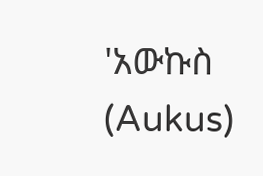'አውኩስ (Aukus)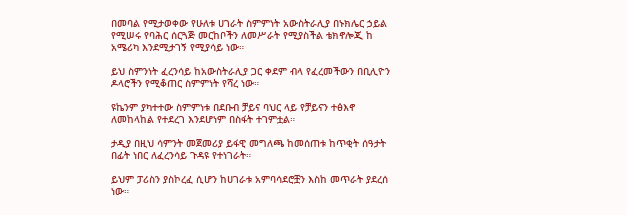በመባል የሚታወቀው የሁለቱ ሀገራት ስምምነት አውስትራሊያ በኑክሌር ኃይል የሚሠሩ የባሕር ሰርጓጅ መርከቦችን ለመሥራት የሚያስችል ቴክኖሎጂ ከ አሜሪካ እንደሚታገኝ የሚያሳይ ነው።

ይህ ስምንነት ፈረንሳይ ከአውስትራሊያ ጋር ቀደም ብላ የፈረመችውን በቢሊዮን ዶላሮችን የሚቆጠር ስምምነት የሻረ ነው።

ዩኬንም ያካተተው ስምምነቱ በደቡብ ቻይና ባህር ላይ የቻይናን ተፅእኖ ለመከላከል የተደረገ እንደሆነም በስፋት ተገምቷል።

ታዲያ በዚህ ሳምንት መጀመሪያ ይፋዊ መግለጫ ከመሰጠቱ ከጥቂት ሰዓታት በፊት ነበር ለፈረንሳይ ጉዳዩ የተነገራት።

ይህም ፓሪስን ያስኮረፈ ሲሆን ከሀገራቱ አምባሳደሮቿን እስከ መጥራት ያደረሰ ነው።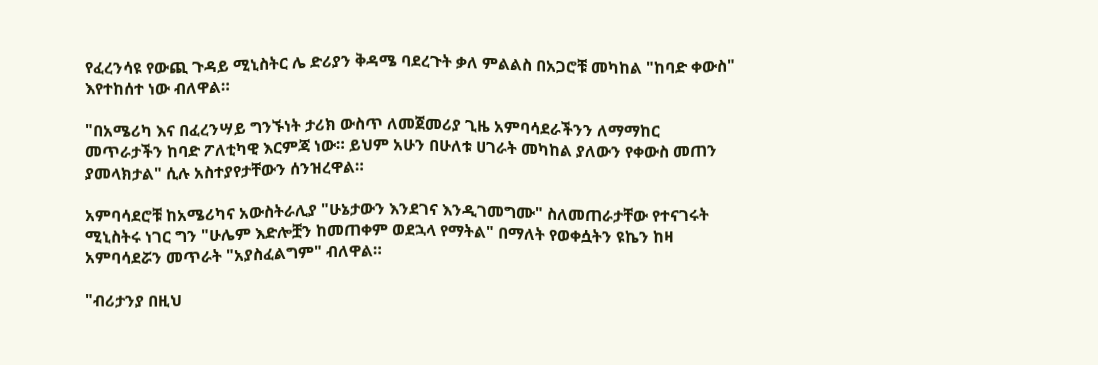የፈረንሳዩ የውጪ ጉዳይ ሚኒስትር ሌ ድሪያን ቅዳሜ ባደረጉት ቃለ ምልልስ በአጋሮቹ መካከል "ከባድ ቀውስ" እየተከሰተ ነው ብለዋል።

"በአሜሪካ እና በፈረንሣይ ግንኙነት ታሪክ ውስጥ ለመጀመሪያ ጊዜ አምባሳደራችንን ለማማከር መጥራታችን ከባድ ፖለቲካዊ እርምጃ ነው። ይህም አሁን በሁለቱ ሀገራት መካከል ያለውን የቀውስ መጠን ያመላክታል" ሲሉ አስተያየታቸውን ሰንዝረዋል።

አምባሳደሮቹ ከአሜሪካና አውስትራሊያ "ሁኔታውን እንደገና እንዲገመግሙ" ስለመጠራታቸው የተናገሩት ሚኒስትሩ ነገር ግን "ሁሌም እድሎቿን ከመጠቀም ወደኋላ የማትል" በማለት የወቀሷትን ዩኬን ከዛ አምባሳደሯን መጥራት "አያስፈልግም" ብለዋል።

"ብሪታንያ በዚህ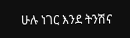ሁሉ ነገር እንደ ትንሽና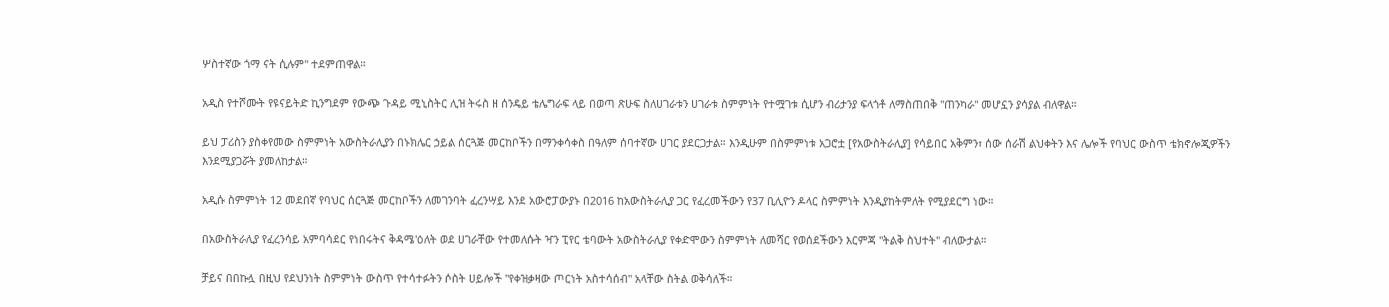ሦስተኛው ጎማ ናት ሲሉም" ተደምጠዋል።

አዲስ የተሾሙት የዩናይትድ ኪንግደም የውጭ ጉዳይ ሚኒስትር ሊዝ ትሩስ ዘ ሰንዴይ ቴሌግራፍ ላይ በወጣ ጽሁፍ ስለሀገራቱን ሀገራቱ ስምምነት የተሟገቱ ሲሆን ብሪታንያ ፍላጎቶ ለማስጠበቅ "ጠንካራ" መሆኗን ያሳያል ብለዋል።

ይህ ፓሪስን ያስቀየመው ስምምነት አውስትራሊያን በኑክሌር ኃይል ሰርጓጅ መርከቦችን በማንቀሳቀስ በዓለም ሰባተኛው ሀገር ያደርጋታል። እንዲሁም በስምምነቱ አጋሮቷ [የአውስትራሊያ] የሳይበር አቅምን፣ ሰው ሰራሽ ልህቀትን እና ሌሎች የባህር ውስጥ ቴክኖሎጂዎችን እንደሚያጋሯት ያመለከታል።

አዲሱ ስምምነት 12 መደበኛ የባህር ሰርጓጅ መርከቦችን ለመገንባት ፈረንሣይ እንደ አውሮፓውያኑ በ2016 ከአውስትራሊያ ጋር የፈረመችውን የ37 ቢሊዮን ዶላር ስምምነት እንዲያከትምለት የሚያደርግ ነው።

በአውስትራሊያ የፈረንሳይ አምባሳደር የነበሩትና ቅዳሜ'ዕለት ወደ ሀገራቸው የተመለሱት ዣን ፒየር ቴባውት አውስትራሊያ የቀድሞውን ስምምነት ለመሻር የወሰደችውን እርምጃ "ትልቅ ስህተት" ብለውታል።

ቻይና በበኩሏ በዚህ የደህንነት ስምምነት ውስጥ የተሳተፉትን ሶስት ሀይሎች "የቀዝቃዛው ጦርነት አስተሳሰብ" አላቸው ስትል ወቅሳለች።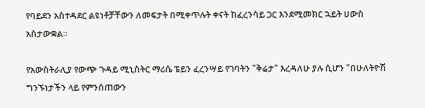የባይደን አስተዳደር ልዩነቶቻቸውን ለመፍታት በሚቀጥሉት ቀናት ከፈረንሳይ ጋር እንደሚመክር ኋይት ሀውስ አስታውቋል።

የአውስትራሊያ የውጭ ጉዳይ ሚኒስትር ማሪሴ ፔይን ፈረንሣይ የገባትን "ቅሬታ" እረዳለሁ ያሉ ሲሆን "በሁለትዮሽ ግንኙነታችን ላይ የምንሰጠውን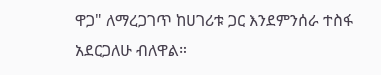ዋጋ" ለማረጋገጥ ከሀገሪቱ ጋር እንደምንሰራ ተስፋ አደርጋለሁ ብለዋል።